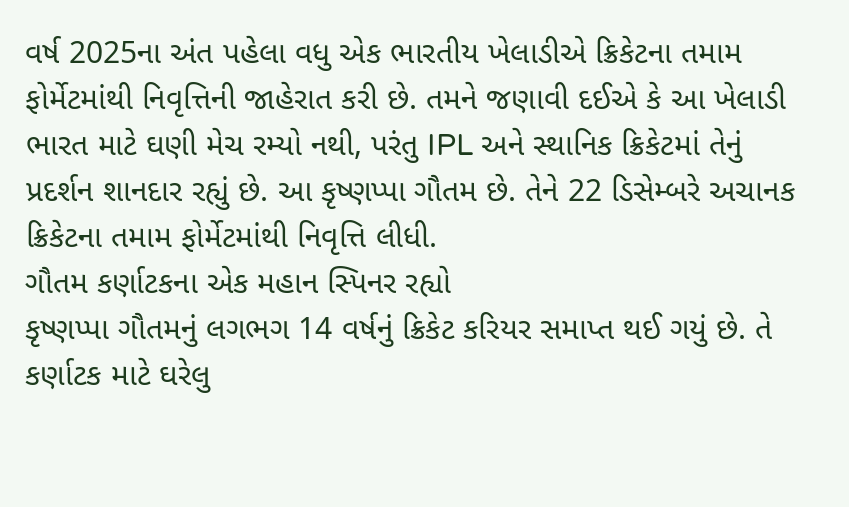વર્ષ 2025ના અંત પહેલા વધુ એક ભારતીય ખેલાડીએ ક્રિકેટના તમામ ફોર્મેટમાંથી નિવૃત્તિની જાહેરાત કરી છે. તમને જણાવી દઈએ કે આ ખેલાડી ભારત માટે ઘણી મેચ રમ્યો નથી, પરંતુ IPL અને સ્થાનિક ક્રિકેટમાં તેનું પ્રદર્શન શાનદાર રહ્યું છે. આ કૃષ્ણપ્પા ગૌતમ છે. તેને 22 ડિસેમ્બરે અચાનક ક્રિકેટના તમામ ફોર્મેટમાંથી નિવૃત્તિ લીધી.
ગૌતમ કર્ણાટકના એક મહાન સ્પિનર રહ્યો
કૃષ્ણપ્પા ગૌતમનું લગભગ 14 વર્ષનું ક્રિકેટ કરિયર સમાપ્ત થઈ ગયું છે. તે કર્ણાટક માટે ઘરેલુ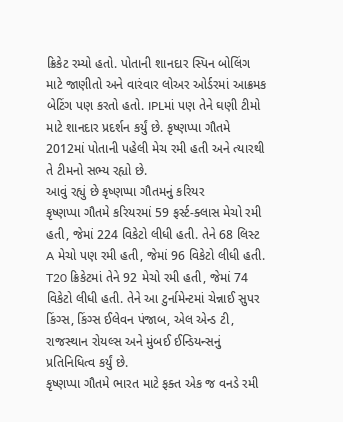ક્રિકેટ રમ્યો હતો. પોતાની શાનદાર સ્પિન બોલિંગ માટે જાણીતો અને વારંવાર લોઅર ઓર્ડરમાં આક્રમક બેટિંગ પણ કરતો હતો. IPLમાં પણ તેને ઘણી ટીમો માટે શાનદાર પ્રદર્શન કર્યું છે. કૃષ્ણપ્પા ગૌતમે 2012માં પોતાની પહેલી મેચ રમી હતી અને ત્યારથી તે ટીમનો સભ્ય રહ્યો છે.
આવું રહ્યું છે કૃષ્ણપ્પા ગૌતમનું કરિયર
કૃષ્ણપ્પા ગૌતમે કરિયરમાં 59 ફર્સ્ટ-ક્લાસ મેચો રમી હતી, જેમાં 224 વિકેટો લીધી હતી. તેને 68 લિસ્ટ A મેચો પણ રમી હતી, જેમાં 96 વિકેટો લીધી હતી. T20 ક્રિકેટમાં તેને 92 મેચો રમી હતી, જેમાં 74 વિકેટો લીધી હતી. તેને આ ટુર્નામેન્ટમાં ચેન્નાઈ સુપર કિંગ્સ, કિંગ્સ ઈલેવન પંજાબ, એલ એન્ડ ટી, રાજસ્થાન રોયલ્સ અને મુંબઈ ઈન્ડિયન્સનું પ્રતિનિધિત્વ કર્યું છે.
કૃષ્ણપ્પા ગૌતમે ભારત માટે ફક્ત એક જ વનડે રમી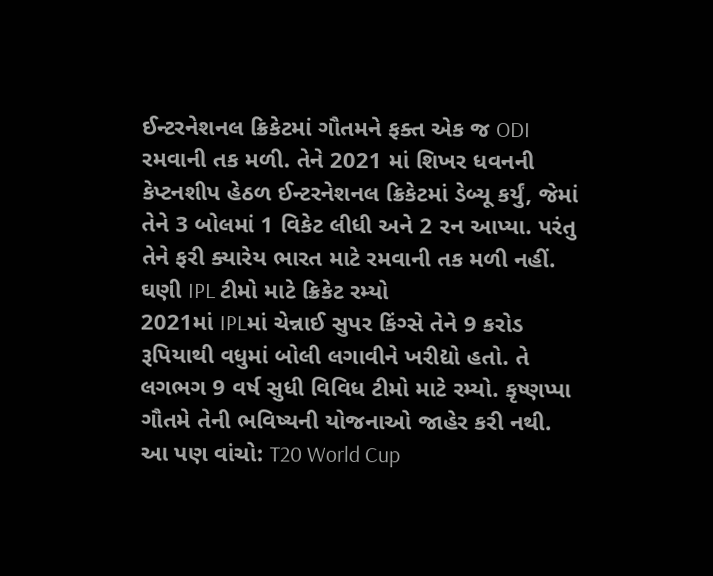ઈન્ટરનેશનલ ક્રિકેટમાં ગૌતમને ફક્ત એક જ ODI રમવાની તક મળી. તેને 2021 માં શિખર ધવનની કેપ્ટનશીપ હેઠળ ઈન્ટરનેશનલ ક્રિકેટમાં ડેબ્યૂ કર્યું, જેમાં તેને 3 બોલમાં 1 વિકેટ લીધી અને 2 રન આપ્યા. પરંતુ તેને ફરી ક્યારેય ભારત માટે રમવાની તક મળી નહીં.
ઘણી IPL ટીમો માટે ક્રિકેટ રમ્યો
2021માં IPLમાં ચેન્નાઈ સુપર કિંગ્સે તેને 9 કરોડ રૂપિયાથી વધુમાં બોલી લગાવીને ખરીદ્યો હતો. તે લગભગ 9 વર્ષ સુધી વિવિધ ટીમો માટે રમ્યો. કૃષ્ણપ્પા ગૌતમે તેની ભવિષ્યની યોજનાઓ જાહેર કરી નથી.
આ પણ વાંચો: T20 World Cup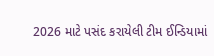2026 માટે પસંદ કરાયેલી ટીમ ઈન્ડિયામાં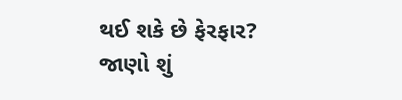થઈ શકે છે ફેરફાર? જાણો શું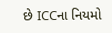છે ICCના નિયમો